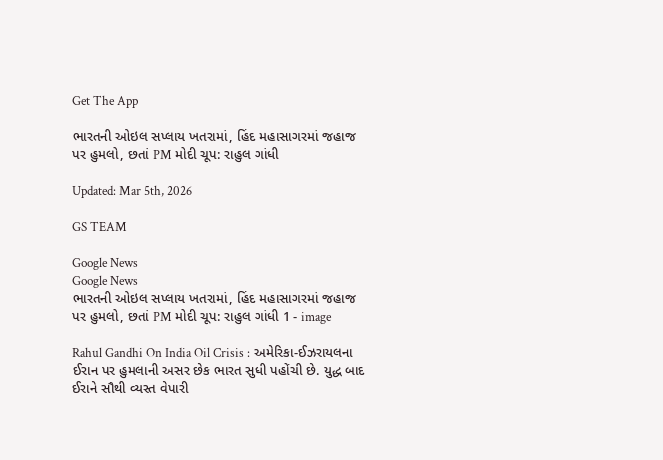Get The App

ભારતની ઓઇલ સપ્લાય ખતરામાં, હિંદ મહાસાગરમાં જહાજ પર હુમલો, છતાં PM મોદી ચૂપ: રાહુલ ગાંધી

Updated: Mar 5th, 2026

GS TEAM

Google News
Google News
ભારતની ઓઇલ સપ્લાય ખતરામાં, હિંદ મહાસાગરમાં જહાજ પર હુમલો, છતાં PM મોદી ચૂપ: રાહુલ ગાંધી 1 - image

Rahul Gandhi On India Oil Crisis : અમેરિકા-ઈઝરાયલના ઈરાન પર હુમલાની અસર છેક ભારત સુધી પહોંચી છે. યુદ્ધ બાદ ઈરાને સૌથી વ્યસ્ત વેપારી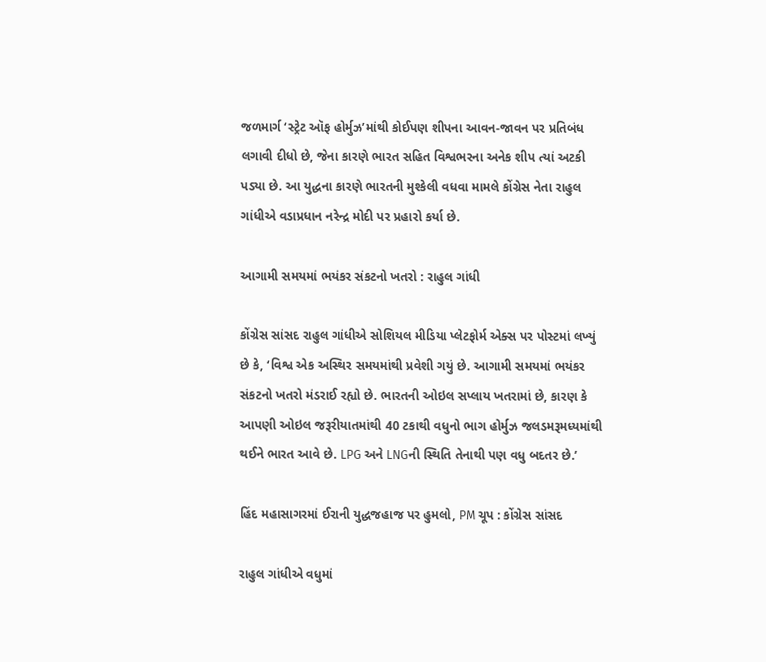જળમાર્ગ ‘સ્ટ્રેટ ઑફ હોર્મુઝ’માંથી કોઈપણ શીપના આવન-જાવન પર પ્રતિબંધ લગાવી દીધો છે, જેના કારણે ભારત સહિત વિશ્વભરના અનેક શીપ ત્યાં અટકી પડ્યા છે. આ યુદ્ધના કારણે ભારતની મુશ્કેલી વધવા મામલે કોંગ્રેસ નેતા રાહુલ ગાંધીએ વડાપ્રધાન નરેન્દ્ર મોદી પર પ્રહારો કર્યા છે.

આગામી સમયમાં ભયંકર સંકટનો ખતરો : રાહુલ ગાંધી

કોંગ્રેસ સાંસદ રાહુલ ગાંધીએ સોશિયલ મીડિયા પ્લેટફોર્મ એક્સ પર પોસ્ટમાં લખ્યું છે કે, ‘વિશ્વ એક અસ્થિર સમયમાંથી પ્રવેશી ગયું છે. આગામી સમયમાં ભયંકર સંકટનો ખતરો મંડરાઈ રહ્યો છે. ભારતની ઓઇલ સપ્લાય ખતરામાં છે, કારણ કે આપણી ઓઇલ જરૂરીયાતમાંથી 40 ટકાથી વધુનો ભાગ હોર્મુઝ જલડમરૂમધ્યમાંથી થઈને ભારત આવે છે. LPG અને LNGની સ્થિતિ તેનાથી પણ વધુ બદતર છે.’

હિંદ મહાસાગરમાં ઈરાની યુદ્ધજહાજ પર હુમલો, PM ચૂપ : કોંગ્રેસ સાંસદ

રાહુલ ગાંધીએ વધુમાં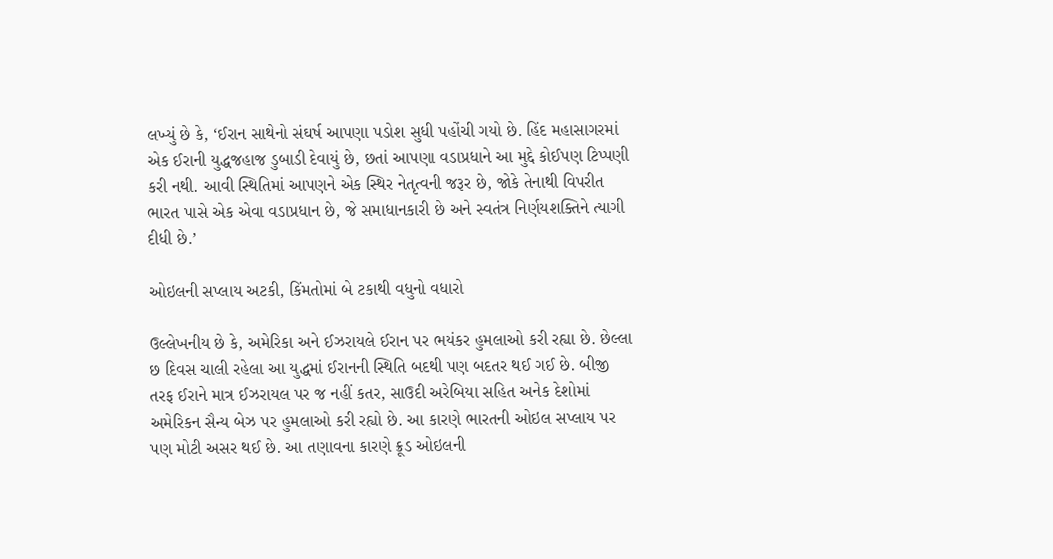લખ્યું છે કે, ‘ઈરાન સાથેનો સંઘર્ષ આપણા પડોશ સુધી પહોંચી ગયો છે. હિંદ મહાસાગરમાં એક ઈરાની યુદ્ધજહાજ ડુબાડી દેવાયું છે, છતાં આપણા વડાપ્રધાને આ મુદ્દે કોઈપણ ટિપ્પણી કરી નથી. આવી સ્થિતિમાં આપણને એક સ્થિર નેતૃત્વની જરૂર છે, જોકે તેનાથી વિપરીત ભારત પાસે એક એવા વડાપ્રધાન છે, જે સમાધાનકારી છે અને સ્વતંત્ર નિર્ણયશક્તિને ત્યાગી દીધી છે.’

ઓઇલની સપ્લાય અટકી, કિંમતોમાં બે ટકાથી વધુનો વધારો

ઉલ્લેખનીય છે કે, અમેરિકા અને ઈઝરાયલે ઈરાન પર ભયંકર હુમલાઓ કરી રહ્યા છે. છેલ્લા છ દિવસ ચાલી રહેલા આ યુદ્ધમાં ઈરાનની સ્થિતિ બદથી પણ બદતર થઈ ગઈ છે. બીજી તરફ ઈરાને માત્ર ઈઝરાયલ પર જ નહીં કતર, સાઉદી અરેબિયા સહિત અનેક દેશોમાં અમેરિકન સૈન્ય બેઝ પર હુમલાઓ કરી રહ્યો છે. આ કારણે ભારતની ઓઇલ સપ્લાય પર પણ મોટી અસર થઈ છે. આ તણાવના કારણે ક્રૂડ ઓઇલની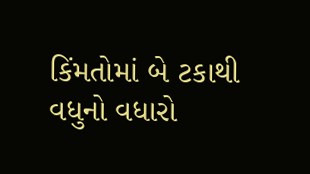કિંમતોમાં બે ટકાથી વધુનો વધારો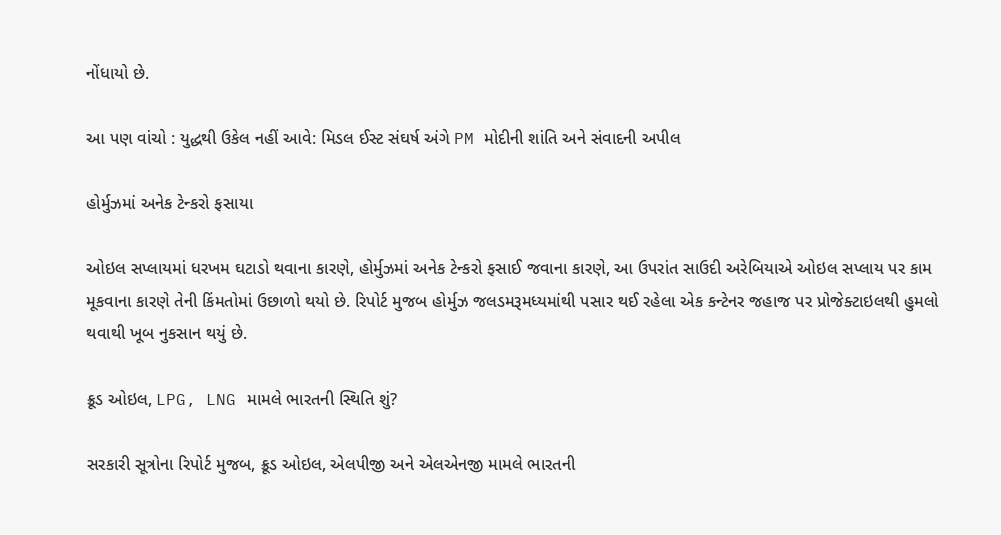નોંધાયો છે.

આ પણ વાંચો : યુદ્ધથી ઉકેલ નહીં આવે: મિડલ ઈસ્ટ સંઘર્ષ અંગે PM મોદીની શાંતિ અને સંવાદની અપીલ

હોર્મુઝમાં અનેક ટેન્કરો ફસાયા

ઓઇલ સપ્લાયમાં ધરખમ ઘટાડો થવાના કારણે, હોર્મુઝમાં અનેક ટેન્કરો ફસાઈ જવાના કારણે, આ ઉપરાંત સાઉદી અરેબિયાએ ઓઇલ સપ્લાય પર કામ મૂકવાના કારણે તેની કિંમતોમાં ઉછાળો થયો છે. રિપોર્ટ મુજબ હોર્મુઝ જલડમરૂમધ્યમાંથી પસાર થઈ રહેલા એક કન્ટેનર જહાજ પર પ્રોજેક્ટાઇલથી હુમલો થવાથી ખૂબ નુકસાન થયું છે.

ક્રૂડ ઓઇલ, LPG, LNG મામલે ભારતની સ્થિતિ શું?

સરકારી સૂત્રોના રિપોર્ટ મુજબ, ક્રૂડ ઓઇલ, એલપીજી અને એલએનજી મામલે ભારતની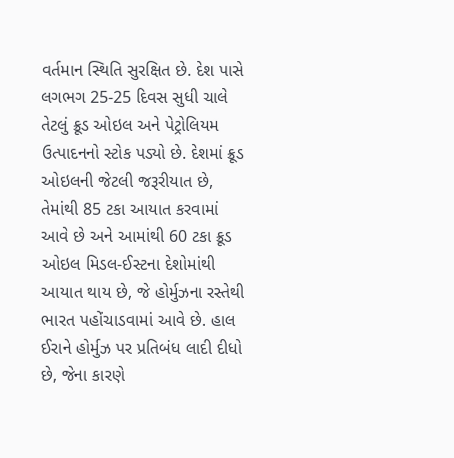વર્તમાન સ્થિતિ સુરક્ષિત છે. દેશ પાસે લગભગ 25-25 દિવસ સુધી ચાલે તેટલું ક્રૂડ ઓઇલ અને પેટ્રોલિયમ ઉત્પાદનનો સ્ટોક પડ્યો છે. દેશમાં ક્રૂડ ઓઇલની જેટલી જરૂરીયાત છે, તેમાંથી 85 ટકા આયાત કરવામાં આવે છે અને આમાંથી 60 ટકા ક્રૂડ ઓઇલ મિડલ-ઈસ્ટના દેશોમાંથી આયાત થાય છે, જે હોર્મુઝના રસ્તેથી ભારત પહોંચાડવામાં આવે છે. હાલ ઈરાને હોર્મુઝ પર પ્રતિબંધ લાદી દીધો છે, જેના કારણે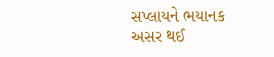સપ્લાયને ભયાનક અસર થઈ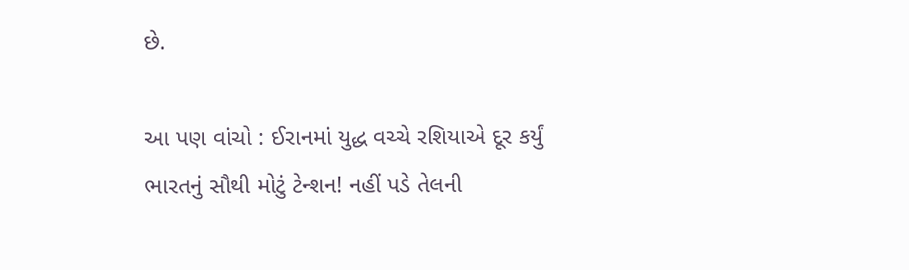છે.

આ પણ વાંચો : ઈરાનમાં યુદ્ધ વચ્ચે રશિયાએ દૂર કર્યું ભારતનું સૌથી મોટું ટેન્શન! નહીં પડે તેલની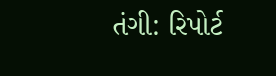તંગી: રિપોર્ટ